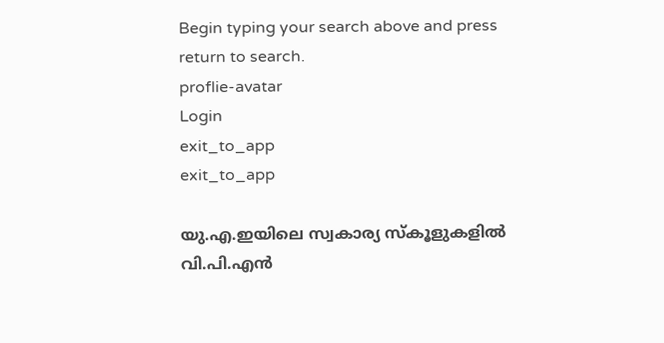Begin typing your search above and press return to search.
proflie-avatar
Login
exit_to_app
exit_to_app

യു.എ.ഇയിലെ സ്വകാര്യ സ്‌കൂളുകളില്‍ വി.പി.എന്‍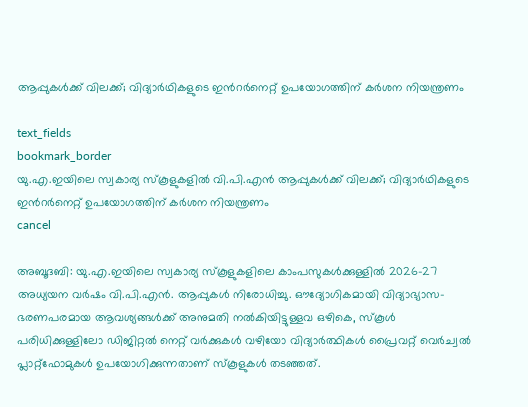ആപ്പുകള്‍ക്ക് വിലക്ക്; വിദ്യാർഥികളുടെ ഇന്‍റര്‍നെറ്റ് ഉപയോഗത്തിന് കര്‍ശന നിയന്ത്രണം

text_fields
bookmark_border
യു.എ.ഇയിലെ സ്വകാര്യ സ്‌കൂളുകളില്‍ വി.പി.എന്‍ ആപ്പുകള്‍ക്ക് വിലക്ക്; വിദ്യാർഥികളുടെ ഇന്‍റര്‍നെറ്റ് ഉപയോഗത്തിന് കര്‍ശന നിയന്ത്രണം
cancel

അബൂദബി: യു.എ.ഇയിലെ സ്വകാര്യ സ്‌കൂളുകളിലെ കാംപസുകള്‍ക്കുള്ളില്‍ 2026-27 അധ്യയന വര്‍ഷം വി.പി.എന്‍. ആപ്പുകള്‍ നിരോധിച്ചു. ഔദ്യോഗികമായി വിദ്യാഭ്യാസ-ഭരണപരമായ ആവശ്യങ്ങള്‍ക്ക് അനുമതി നല്‍കിയിട്ടുള്ളവ ഒഴികെ, സ്‌കൂള്‍ പരിധിക്കുള്ളിലോ ഡിജിറ്റല്‍ നെറ്റ് വര്‍ക്കുകള്‍ വഴിയോ വിദ്യാര്‍ത്ഥികള്‍ പ്രൈവറ്റ് വെര്‍ച്വല്‍ പ്ലാറ്റ്ഫോമുകള്‍ ഉപയോഗിക്കുന്നതാണ് സ്‌കൂളുകള്‍ തടഞ്ഞത്.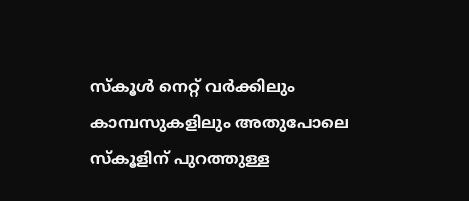സ്‌കൂള്‍ നെറ്റ് വര്‍ക്കിലും കാമ്പസുകളിലും അതുപോലെ സ്‌കൂളിന് പുറത്തുള്ള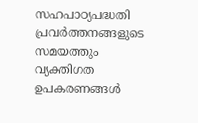സഹപാഠ്യപദ്ധതി പ്രവര്‍ത്തനങ്ങളുടെ സമയത്തും വ്യക്തിഗത ഉപകരണങ്ങള്‍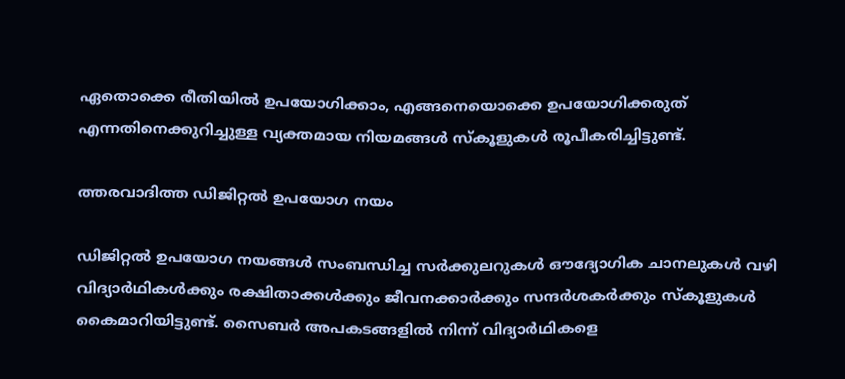ഏതൊക്കെ രീതിയില്‍ ഉപയോഗിക്കാം, എങ്ങനെയൊക്കെ ഉപയോഗിക്കരുത് എന്നതിനെക്കുറിച്ചുള്ള വ്യക്തമായ നിയമങ്ങള്‍ സ്‌കൂളുകള്‍ രൂപീകരിച്ചിട്ടുണ്ട്.

ത്തരവാദിത്ത ഡിജിറ്റല്‍ ഉപയോഗ നയം

ഡിജിറ്റല്‍ ഉപയോഗ നയങ്ങള്‍ സംബന്ധിച്ച സര്‍ക്കുലറുകള്‍ ഔദ്യോഗിക ചാനലുകള്‍ വഴി വിദ്യാർഥികള്‍ക്കും രക്ഷിതാക്കള്‍ക്കും ജീവനക്കാര്‍ക്കും സന്ദര്‍ശകര്‍ക്കും സ്‌കൂളുകള്‍ കൈമാറിയിട്ടുണ്ട്. സൈബര്‍ അപകടങ്ങളില്‍ നിന്ന് വിദ്യാർഥികളെ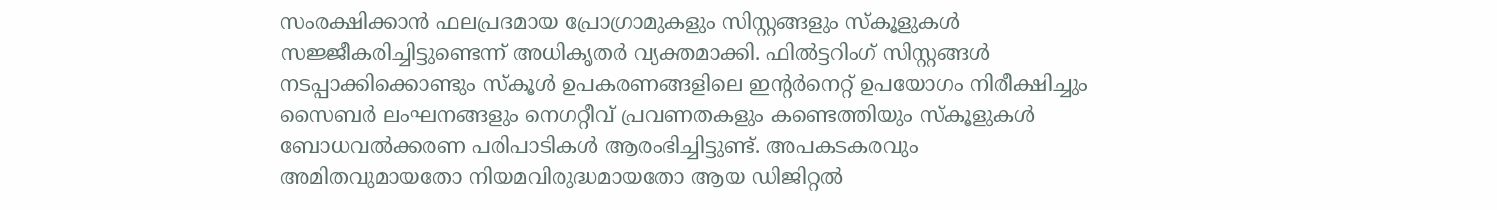സംരക്ഷിക്കാന്‍ ഫലപ്രദമായ പ്രോഗ്രാമുകളും സിസ്റ്റങ്ങളും സ്‌കൂളുകള്‍ സജ്ജീകരിച്ചിട്ടുണ്ടെന്ന് അധികൃതര്‍ വ്യക്തമാക്കി. ഫില്‍ട്ടറിംഗ് സിസ്റ്റങ്ങള്‍ നടപ്പാക്കിക്കൊണ്ടും സ്‌കൂള്‍ ഉപകരണങ്ങളിലെ ഇന്‍റര്‍നെറ്റ് ഉപയോഗം നിരീക്ഷിച്ചും സൈബര്‍ ലംഘനങ്ങളും നെഗറ്റീവ് പ്രവണതകളും കണ്ടെത്തിയും സ്‌കൂളുകള്‍ ബോധവല്‍ക്കരണ പരിപാടികള്‍ ആരംഭിച്ചിട്ടുണ്ട്. അപകടകരവും അമിതവുമായതോ നിയമവിരുദ്ധമായതോ ആയ ഡിജിറ്റല്‍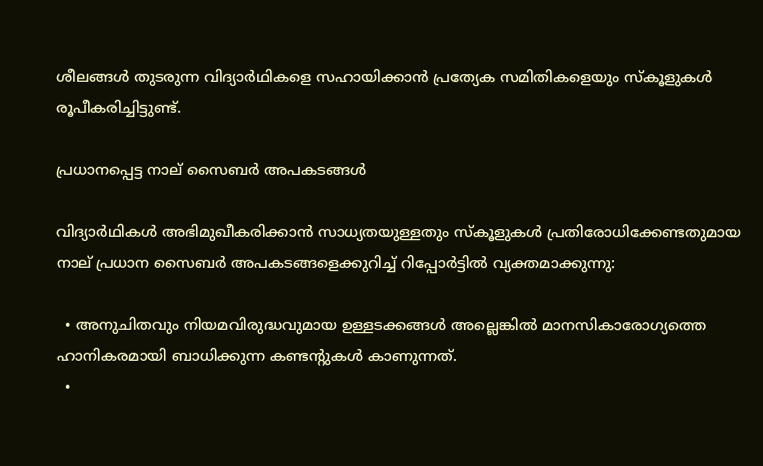ശീലങ്ങള്‍ തുടരുന്ന വിദ്യാർഥികളെ സഹായിക്കാന്‍ പ്രത്യേക സമിതികളെയും സ്‌കൂളുകള്‍ രൂപീകരിച്ചിട്ടുണ്ട്.

പ്രധാനപ്പെട്ട നാല് സൈബര്‍ അപകടങ്ങള്‍

വിദ്യാർഥികള്‍ അഭിമുഖീകരിക്കാന്‍ സാധ്യതയുള്ളതും സ്‌കൂളുകള്‍ പ്രതിരോധിക്കേണ്ടതുമായ നാല് പ്രധാന സൈബര്‍ അപകടങ്ങളെക്കുറിച്ച് റിപ്പോര്‍ട്ടില്‍ വ്യക്തമാക്കുന്നു:

  • അനുചിതവും നിയമവിരുദ്ധവുമായ ഉള്ളടക്കങ്ങള്‍ അല്ലെങ്കില്‍ മാനസികാരോഗ്യത്തെ ഹാനികരമായി ബാധിക്കുന്ന കണ്ടന്‍റുകള്‍ കാണുന്നത്.
  •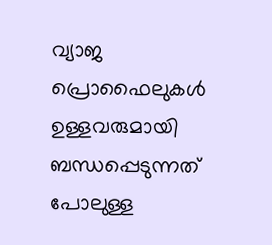വ്യാജ പ്രൊഫൈലുകള്‍ ഉള്ളവരുമായി ബന്ധപ്പെടുന്നത് പോലുള്ള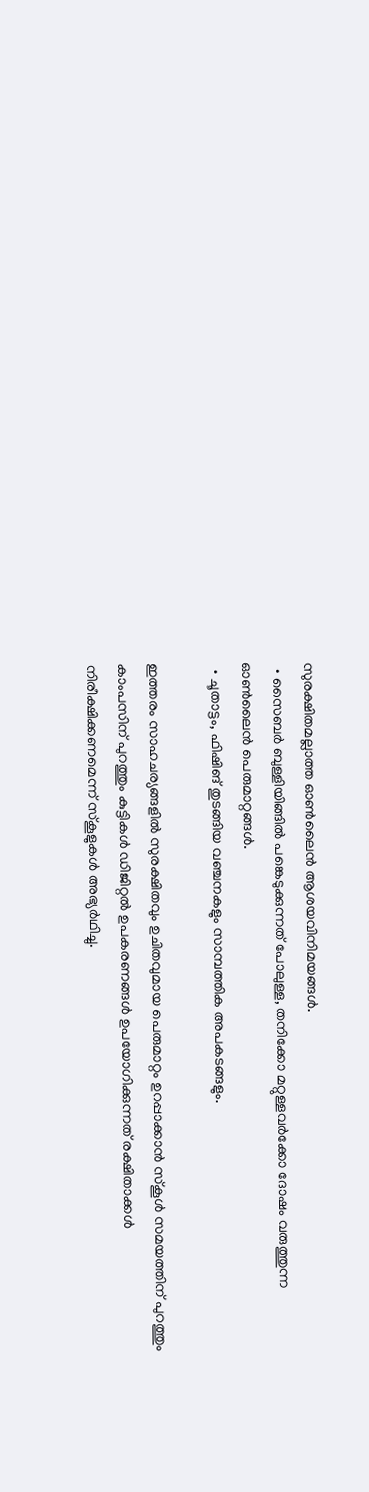സുരക്ഷിതമല്ലാത്ത ഓണ്‍ലൈന്‍ ആശയവിനിമയങ്ങള്‍.
  • സൈബര്‍ ബുള്ളിയിങ്ങില്‍ പങ്കെടുക്കുന്നത് പോലുള്ള, തനിക്കോ മറ്റുള്ളവര്‍ക്കോ ദോഷം വരുത്തുന്ന ഓണ്‍ലൈന്‍ പെരുമാറ്റങ്ങള്‍.
  • ചൂതാട്ടം, ഫിഷിങ് തുടങ്ങിയ വഞ്ചനകളും സാമ്പത്തിക അപകടങ്ങളും.

ഇത്തരം സാഹചര്യങ്ങളില്‍ സുരക്ഷിതവും ഉചിതവുമായ പെരുമാറ്റം ഉറപ്പാക്കാന്‍ സ്‌കൂള്‍ സമയത്തിന് പുറത്തും കാംപസിന് പുറത്തും കുട്ടികള്‍ ഡിജിറ്റല്‍ ഉപകരണങ്ങള്‍ ഉപയോഗിക്കുന്നത് രക്ഷിതാക്കള്‍ നിരീക്ഷിക്കണമെന്ന് സ്‌കൂളുകള്‍ അഭ്യർഥിച്ചു.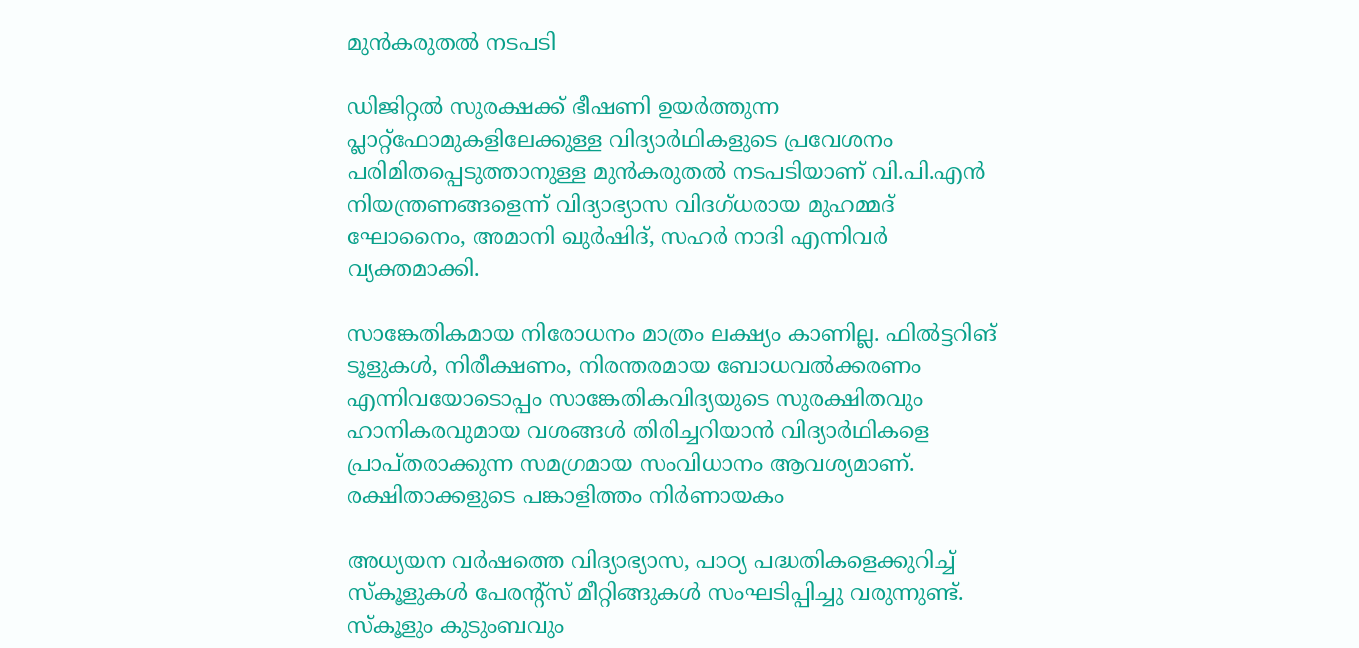മുന്‍കരുതല്‍ നടപടി

ഡിജിറ്റല്‍ സുരക്ഷക്ക് ഭീഷണി ഉയര്‍ത്തുന്ന പ്ലാറ്റ്ഫോമുകളിലേക്കുള്ള വിദ്യാർഥികളുടെ പ്രവേശനം പരിമിതപ്പെടുത്താനുള്ള മുന്‍കരുതല്‍ നടപടിയാണ് വി.പി.എന്‍ നിയന്ത്രണങ്ങളെന്ന് വിദ്യാഭ്യാസ വിദഗ്ധരായ മുഹമ്മദ് ഘോനൈം, അമാനി ഖുര്‍ഷിദ്, സഹര്‍ നാദി എന്നിവര്‍ വ്യക്തമാക്കി.

സാങ്കേതികമായ നിരോധനം മാത്രം ലക്ഷ്യം കാണില്ല. ഫില്‍ട്ടറിങ് ടൂളുകള്‍, നിരീക്ഷണം, നിരന്തരമായ ബോധവല്‍ക്കരണം എന്നിവയോടൊപ്പം സാങ്കേതികവിദ്യയുടെ സുരക്ഷിതവും ഹാനികരവുമായ വശങ്ങള്‍ തിരിച്ചറിയാന്‍ വിദ്യാർഥികളെ പ്രാപ്തരാക്കുന്ന സമഗ്രമായ സംവിധാനം ആവശ്യമാണ്. രക്ഷിതാക്കളുടെ പങ്കാളിത്തം നിര്‍ണായകം

അധ്യയന വര്‍ഷത്തെ വിദ്യാഭ്യാസ, പാഠ്യ പദ്ധതികളെക്കുറിച്ച് സ്‌കൂളുകള്‍ പേരന്‍റ്സ് മീറ്റിങ്ങുകള്‍ സംഘടിപ്പിച്ചു വരുന്നുണ്ട്. സ്‌കൂളും കുടുംബവും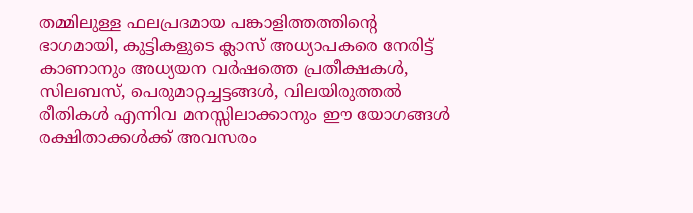തമ്മിലുള്ള ഫലപ്രദമായ പങ്കാളിത്തത്തിന്‍റെ ഭാഗമായി, കുട്ടികളുടെ ക്ലാസ് അധ്യാപകരെ നേരിട്ട് കാണാനും അധ്യയന വര്‍ഷത്തെ പ്രതീക്ഷകള്‍, സിലബസ്, പെരുമാറ്റച്ചട്ടങ്ങള്‍, വിലയിരുത്തല്‍ രീതികള്‍ എന്നിവ മനസ്സിലാക്കാനും ഈ യോഗങ്ങള്‍ രക്ഷിതാക്കള്‍ക്ക് അവസരം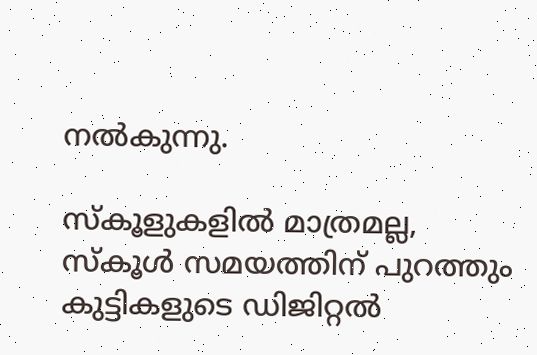നല്‍കുന്നു.

സ്‌കൂളുകളില്‍ മാത്രമല്ല, സ്‌കൂള്‍ സമയത്തിന് പുറത്തും കുട്ടികളുടെ ഡിജിറ്റല്‍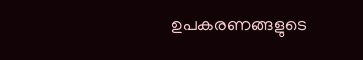ഉപകരണങ്ങളുടെ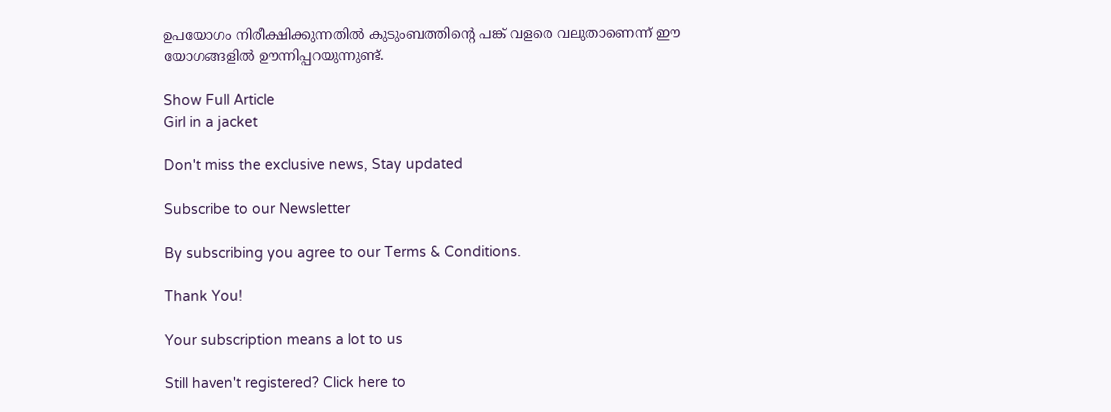ഉപയോഗം നിരീക്ഷിക്കുന്നതില്‍ കുടുംബത്തിന്‍റെ പങ്ക് വളരെ വലുതാണെന്ന് ഈ യോഗങ്ങളില്‍ ഊന്നിപ്പറയുന്നുണ്ട്.

Show Full Article
Girl in a jacket

Don't miss the exclusive news, Stay updated

Subscribe to our Newsletter

By subscribing you agree to our Terms & Conditions.

Thank You!

Your subscription means a lot to us

Still haven't registered? Click here to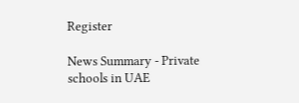Register

News Summary - Private schools in UAE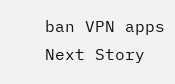ban VPN apps
Next Story